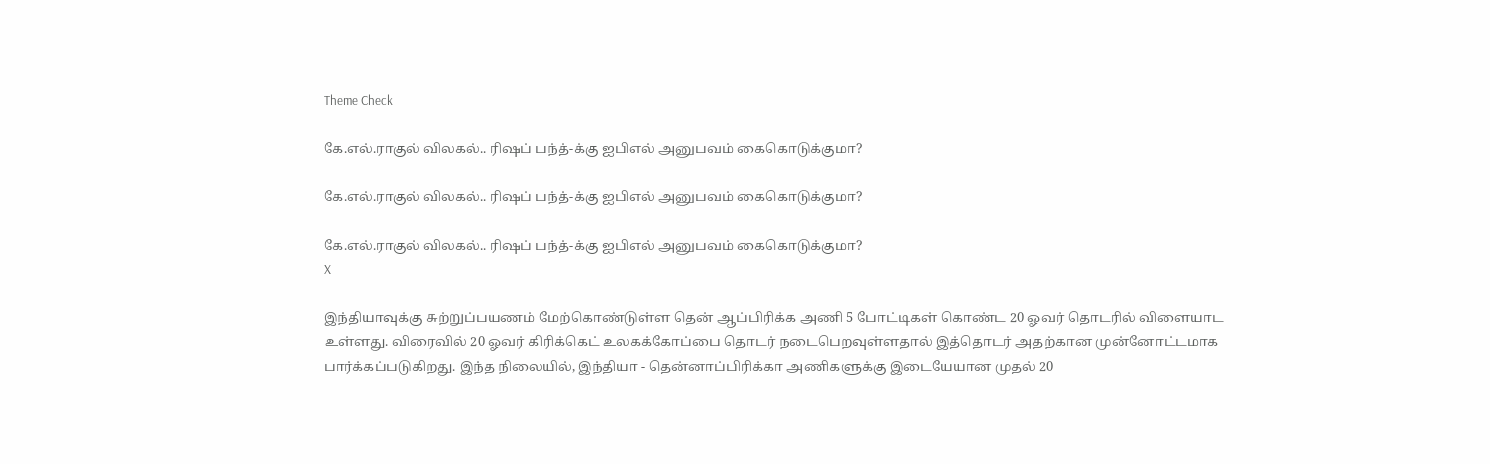Theme Check

கே.எல்.ராகுல் விலகல்.. ரிஷப் பந்த்-க்கு ஐபிஎல் அனுபவம் கைகொடுக்குமா?

கே.எல்.ராகுல் விலகல்.. ரிஷப் பந்த்-க்கு ஐபிஎல் அனுபவம் கைகொடுக்குமா?

கே.எல்.ராகுல் விலகல்.. ரிஷப் பந்த்-க்கு ஐபிஎல் அனுபவம் கைகொடுக்குமா?
X

இந்தியாவுக்கு சுற்றுப்பயணம் மேற்கொண்டுள்ள தென் ஆப்பிரிக்க அணி 5 போட்டிகள் கொண்ட 20 ஓவர் தொடரில் விளையாட உள்ளது. விரைவில் 20 ஓவர் கிரிக்கெட் உலகக்கோப்பை தொடர் நடைபெறவுள்ளதால் இத்தொடர் அதற்கான முன்னோட்டமாக பார்க்கப்படுகிறது. இந்த நிலையில், இந்தியா - தென்னாப்பிரிக்கா அணிகளுக்கு இடையேயான முதல் 20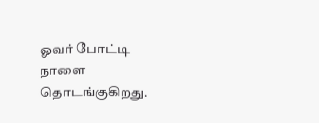ஓவர் போட்டி நாளை தொடங்குகிறது.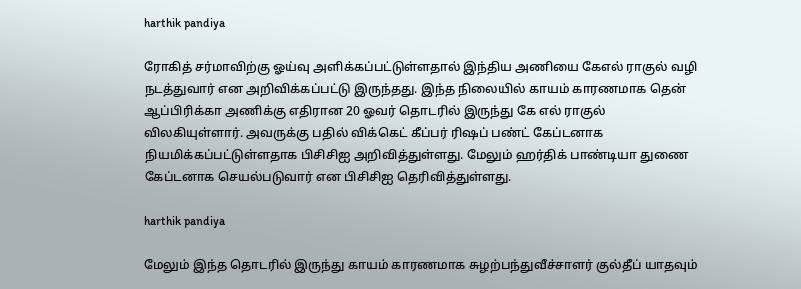harthik pandiya

ரோகித் சர்மாவிற்கு ஓய்வு அளிக்கப்பட்டுள்ளதால் இந்திய அணியை கேஎல் ராகுல் வழி நடத்துவார் என அறிவிக்கப்பட்டு இருந்தது. இந்த நிலையில் காயம் காரணமாக தென் ஆப்பிரிக்கா அணிக்கு எதிரான 20 ஓவர் தொடரில் இருந்து கே எல் ராகுல் விலகியுள்ளார். அவருக்கு பதில் விக்கெட் கீப்பர் ரிஷப் பண்ட் கேப்டனாக நியமிக்கப்பட்டுள்ளதாக பிசிசிஐ அறிவித்துள்ளது. மேலும் ஹர்திக் பாண்டியா துணை கேப்டனாக செயல்படுவார் என பிசிசிஐ தெரிவித்துள்ளது.

harthik pandiya

மேலும் இந்த தொடரில் இருந்து காயம் காரணமாக சுழற்பந்துவீச்சாளர் குல்தீப் யாதவும்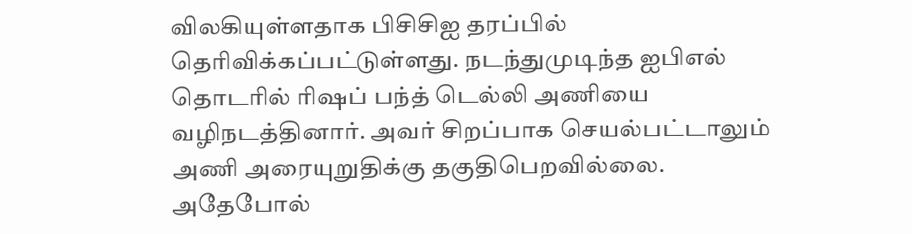விலகியுள்ளதாக பிசிசிஐ தரப்பில் தெரிவிக்கப்பட்டுள்ளது. நடந்துமுடிந்த ஐபிஎல் தொடரில் ரிஷப் பந்த் டெல்லி அணியை வழிநடத்தினார். அவர் சிறப்பாக செயல்பட்டாலும் அணி அரையுறுதிக்கு தகுதிபெறவில்லை. அதேபோல்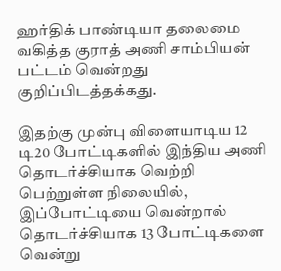ஹர்திக் பாண்டியா தலைமை வகித்த குராத் அணி சாம்பியன் பட்டம் வென்றது குறிப்பிடத்தக்கது.

இதற்கு முன்பு விளையாடிய 12 டி20 போட்டிகளில் இந்திய அணி தொடர்ச்சியாக வெற்றி பெற்றுள்ள நிலையில், இப்போட்டியை வென்றால் தொடர்ச்சியாக 13 போட்டிகளை வென்று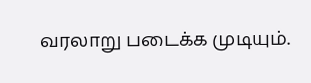வரலாறு படைக்க முடியும்.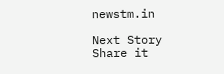newstm.in

Next Story
Share it